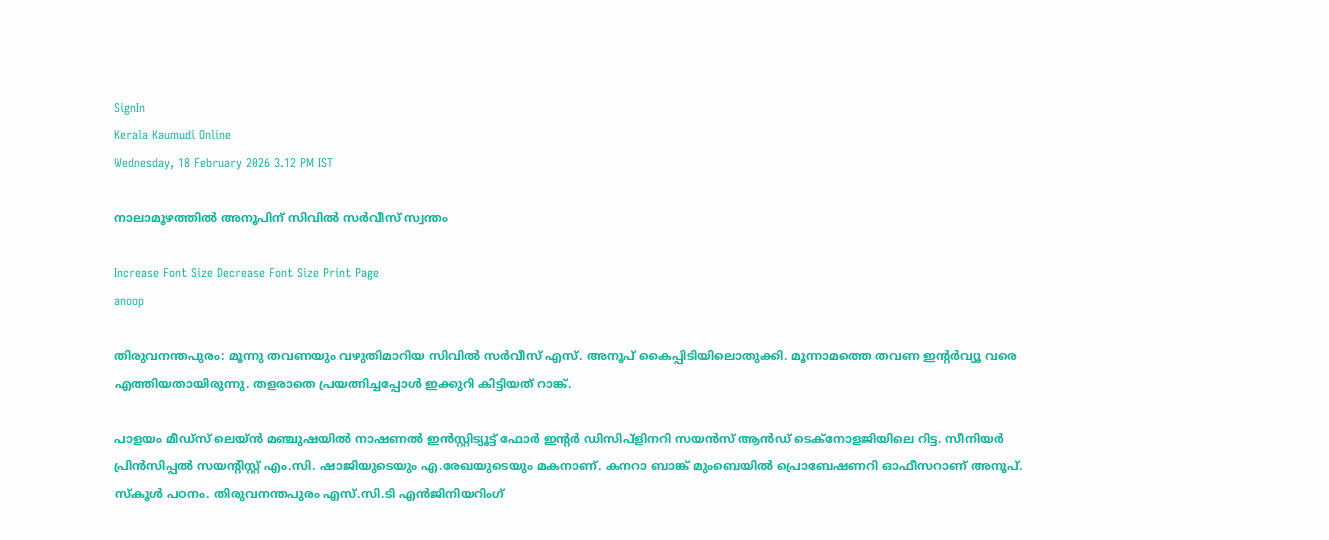SignIn
Kerala Kaumudi Online
Wednesday, 18 February 2026 3.12 PM IST

നാലാമൂഴത്തിൽ അനൂപിന് സിവിൽ സർവീസ് സ്വന്തം

Increase Font Size Decrease Font Size Print Page
anoop

തിരുവനന്തപുരം: മൂന്നു തവണയും വഴുതിമാറിയ സിവിൽ സർവീസ് എസ്. അനൂപ് കൈപ്പിടിയിലൊതുക്കി. മൂന്നാമത്തെ തവണ ഇന്റർവ്യൂ വരെ എത്തിയതായിരുന്നു. തളരാതെ പ്രയത്നിച്ചപ്പോൾ ഇക്കുറി കിട്ടിയത് റാങ്ക്.

പാളയം മീഡ്സ് ലെയ്ൻ മഞ്ചുഷയിൽ നാഷണൽ ഇൻസ്റ്റിട്യൂട്ട് ഫോർ ഇന്റർ ഡിസിപ്ളിനറി സയൻസ് ആൻഡ് ടെക്നോളജിയിലെ റിട്ട. സീനിയർ പ്രിൻസിപ്പൽ സയന്റിസ്റ്റ് എം.സി. ഷാജിയുടെയും എ.രേഖയുടെയും മകനാണ്. കനറാ ബാങ്ക് മുംബെയിൽ പ്രൊബേഷണറി ഓഫീസറാണ് അനൂപ്. സ്കൂൾ പഠനം. തിരുവനന്തപുരം എസ്.സി.ടി എൻജിനിയറിംഗ്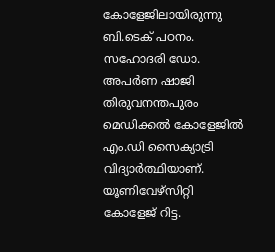കോളേജിലായിരുന്നു ബി.ടെക് പഠനം. സഹോദരി ഡോ. അപർണ ഷാജി തിരുവനന്തപുരം മെഡിക്കൽ കോളേജിൽ എം.ഡി സൈക്യാട്രി വിദ്യാർത്ഥിയാണ്. യൂണിവേഴ്സിറ്റി കോളേജ് റിട്ട.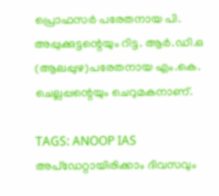പ്രൊഫസർ പരേതനായ പി. അപ്പുക്കുട്ടന്റെയും റിട്ട. ആർ.ഡി.ഒ (ആലപ്പുഴ)പരേതനായ എം.കെ. ചെല്ലപ്പന്റെയും ചെറുമകനാണ്.

TAGS: ANOOP IAS
അപ്ഡേറ്റായിരിക്കാം ദിവസവും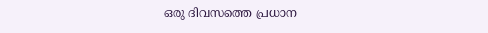ഒരു ദിവസത്തെ പ്രധാന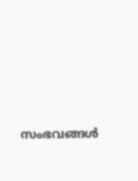സംഭവങ്ങൾ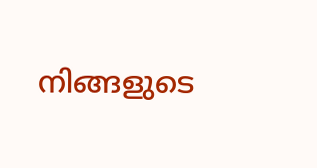നിങ്ങളുടെ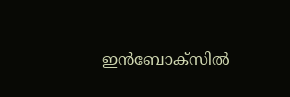ഇൻബോക്സിൽ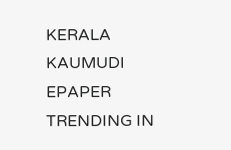KERALA KAUMUDI EPAPER
TRENDING IN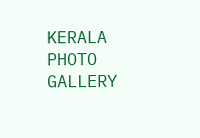KERALA
PHOTO GALLERY